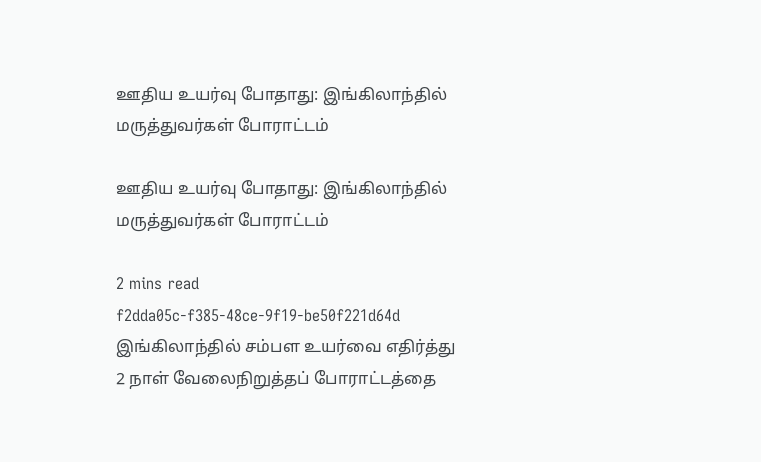ஊதிய உயர்வு போதாது: இங்கிலாந்தில் மருத்துவர்கள் போராட்டம்

ஊதிய உயர்வு போதாது: இங்கிலாந்தில் மருத்துவர்கள் போராட்டம்

2 mins read
f2dda05c-f385-48ce-9f19-be50f221d64d
இங்கிலாந்தில் சம்பள உயர்வை எதிர்த்து 2 நாள் வேலைநிறுத்தப் போராட்டத்தை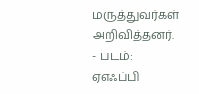மருத்துவர்கள் அறிவித்தனர். - படம்: ஏஎஃப்பி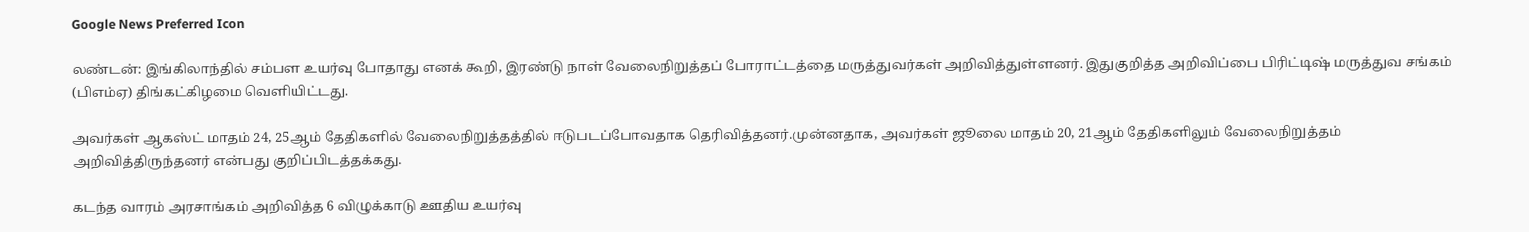Google News Preferred Icon

லண்டன்: இங்கிலாந்தில் சம்பள உயர்வு போதாது எனக் கூறி, இரண்டு நாள் வேலைநிறுத்தப் போராட்டத்தை மருத்துவர்கள் அறிவித்துள்ளனர். இதுகுறித்த அறிவிப்பை பிரிட்டிஷ் மருத்துவ சங்கம் (பிஎம்ஏ) திங்கட்கிழமை வெளியிட்டது.

அவர்கள் ஆகஸ்ட் மாதம் 24, 25ஆம் தேதிகளில் வேலைநிறுத்தத்தில் ஈடுபடப்போவதாக தெரிவித்தனர்.முன்னதாக, அவர்கள் ஜூலை மாதம் 20, 21ஆம் தேதிகளிலும் வேலைநிறுத்தம் அறிவித்திருந்தனர் என்பது குறிப்பிடத்தக்கது.

கடந்த வாரம் அரசாங்கம் அறிவித்த 6 விழுக்காடு ஊதிய உயர்வு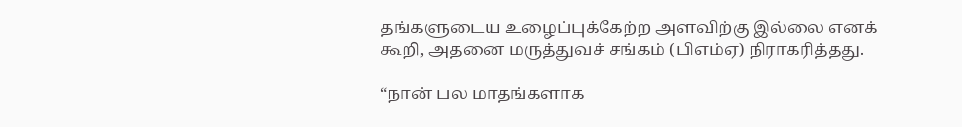தங்களுடைய உழைப்புக்கேற்ற அளவிற்கு இல்லை எனக் கூறி, அதனை மருத்துவச் சங்கம் (பிஎம்ஏ) நிராகரித்தது.

“நான் பல மாதங்களாக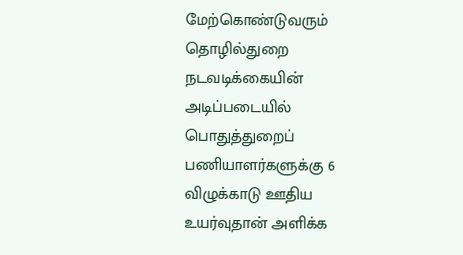மேற்கொண்டுவரும் தொழில்துறை நடவடிக்கையின் அடிப்படையில் பொதுத்துறைப் பணியாளர்களுக்கு 6 விழுக்காடு ஊதிய உயர்வுதான் அளிக்க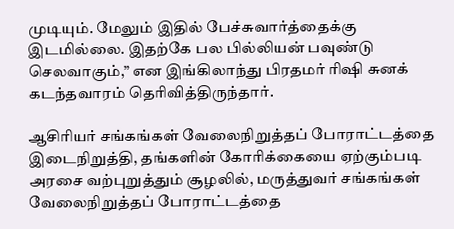முடியும். மேலும் இதில் பேச்சுவார்த்தைக்கு இடமில்லை. இதற்கே பல பில்லியன் பவுண்டு செலவாகும்,” என இங்கிலாந்து பிரதமர் ரிஷி சுனக் கடந்தவாரம் தெரிவித்திருந்தார்.

ஆசிரியர் சங்கங்கள் வேலைநிறுத்தப் போராட்டத்தை இடைநிறுத்தி, தங்களின் கோரிக்கையை ஏற்கும்படி அரசை வற்புறுத்தும் சூழலில், மருத்துவர் சங்கங்கள் வேலைநிறுத்தப் போராட்டத்தை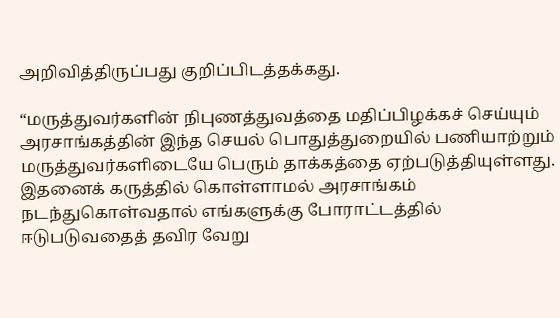அறிவித்திருப்பது குறிப்பிடத்தக்கது.

“மருத்துவர்களின் நிபுணத்துவத்தை மதிப்பிழக்கச் செய்யும் அரசாங்கத்தின் இந்த செயல் பொதுத்துறையில் பணியாற்றும் மருத்துவர்களிடையே பெரும் தாக்கத்தை ஏற்படுத்தியுள்ளது. இதனைக் கருத்தில் கொள்ளாமல் அரசாங்கம் நடந்துகொள்வதால் எங்களுக்கு போராட்டத்தில் ஈடுபடுவதைத் தவிர வேறு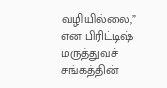வழியில்லை,” என பிரிட்டிஷ் மருத்துவச் சங்கத்தின்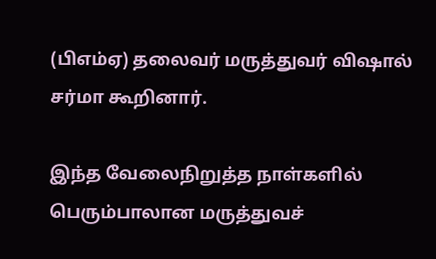(பிஎம்ஏ) தலைவர் மருத்துவர் விஷால் சர்மா கூறினார்.

இந்த வேலைநிறுத்த நாள்களில் பெரும்பாலான மருத்துவச்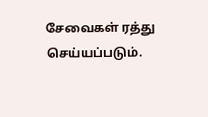சேவைகள் ரத்து செய்யப்படும்.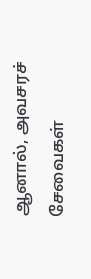ஆனால், அவசரச் சேவைகள்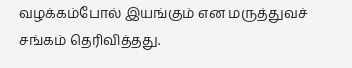வழக்கம்போல் இயங்கும் என மருத்துவச் சங்கம் தெரிவித்தது.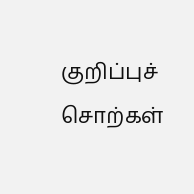குறிப்புச் சொற்கள்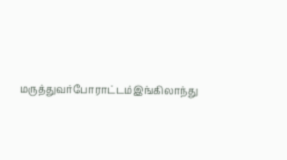மருத்துவர்போராட்டம்இங்கிலாந்து